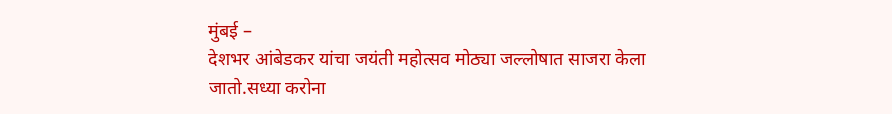मुंबई –
देशभर आंबेडकर यांचा जयंती महोत्सव मोठ्या जल्लोषात साजरा केला जातो.सध्या करोना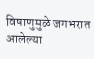विषाणुमुळे जगभरात आलेल्या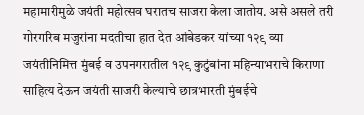महामारीमुळे जयंती महोत्सव घरातच साजरा केला जातोय. असे असले तरी गोरगरिब मजुरांना मदतीचा हात देत आंबेडकर यांच्या १२९ व्या जयंतीनिमित्त मुंबई व उपनगरातील १२९ कुटुंबांना महिन्याभराचे किराणा साहित्य देऊन जयंती साजरी केल्याचे छात्रभारती मुंबईचे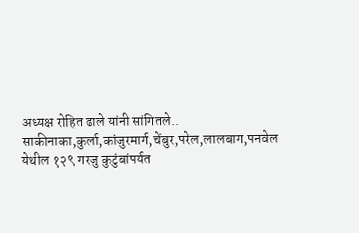अध्यक्ष रोहित ढाले यांनी सांगितले..
साकीनाका,कुर्ला,कांजुरमार्ग,चेंबुर,परेल,लालबाग,पनवेल येथील १२९ गरजु कुटुंबांपर्यत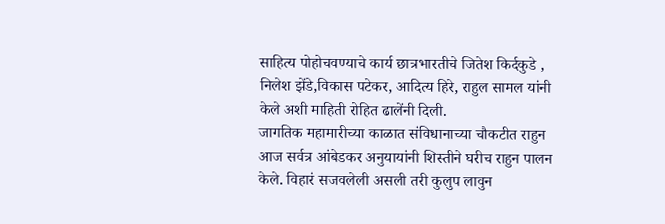साहित्य पोहोचवण्याचे कार्य छात्रभारतीचे जितेश किर्दकुडे , निलेश झेंडे,विकास पटेकर, आदित्य हिरे, राहुल सामल यांनी केले अशी माहिती रोहित ढालेंनी दिली.
जागतिक महामारीच्या काळात संविधानाच्या चौकटीत राहुन आज सर्वत्र आंबेडकर अनुयायांनी शिस्तीने घरीच राहुन पालन केले. विहारं सजवलेली असली तरी कुलुप लावुन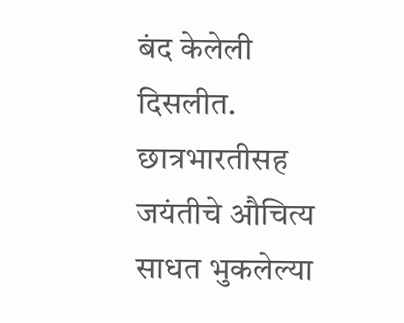बंद केलेली दिसलीत. छात्रभारतीसह जयंतीचे औचित्य साधत भुकलेल्या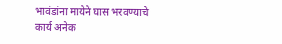भावंडांना मायेने घास भरवण्याचे कार्य अनेक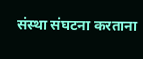संस्था संघटना करताना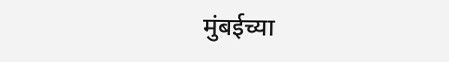मुंबईच्या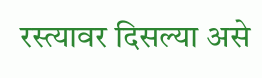रस्त्यावर दिसल्या असे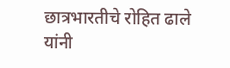छात्रभारतीचे रोहित ढाले यांनी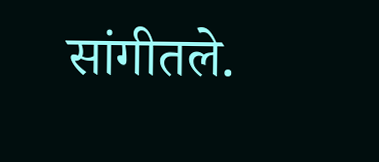सांगीतले.